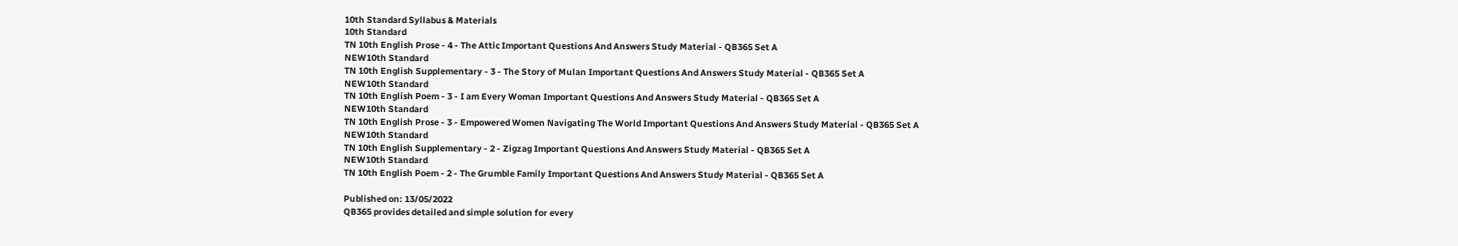10th Standard Syllabus & Materials
10th Standard
TN 10th English Prose - 4 - The Attic Important Questions And Answers Study Material - QB365 Set A
NEW10th Standard
TN 10th English Supplementary - 3 - The Story of Mulan Important Questions And Answers Study Material - QB365 Set A
NEW10th Standard
TN 10th English Poem - 3 - I am Every Woman Important Questions And Answers Study Material - QB365 Set A
NEW10th Standard
TN 10th English Prose - 3 - Empowered Women Navigating The World Important Questions And Answers Study Material - QB365 Set A
NEW10th Standard
TN 10th English Supplementary - 2 - Zigzag Important Questions And Answers Study Material - QB365 Set A
NEW10th Standard
TN 10th English Poem - 2 - The Grumble Family Important Questions And Answers Study Material - QB365 Set A

Published on: 13/05/2022
QB365 provides detailed and simple solution for every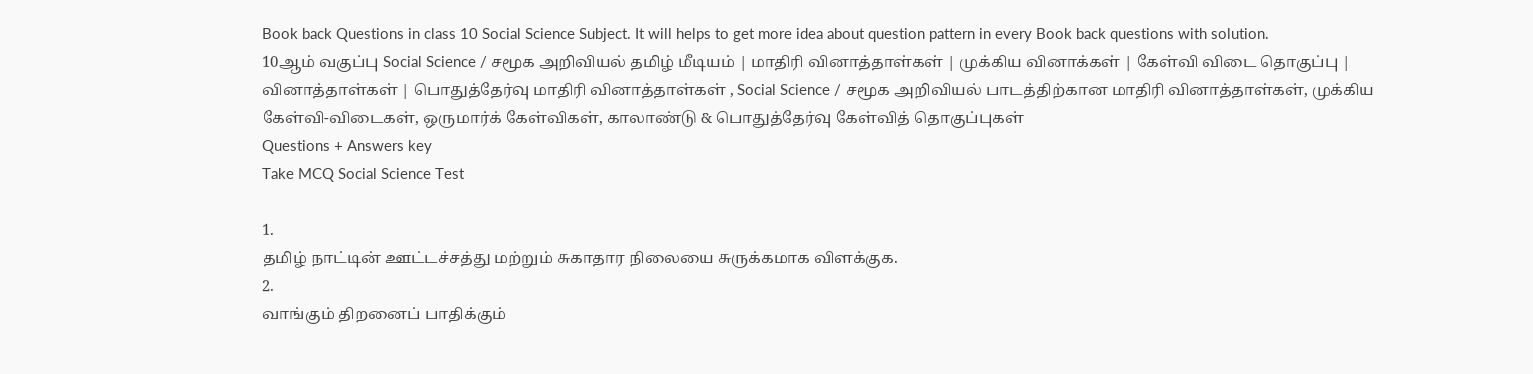Book back Questions in class 10 Social Science Subject. It will helps to get more idea about question pattern in every Book back questions with solution.
10ஆம் வகுப்பு Social Science / சமூக அறிவியல் தமிழ் மீடியம் | மாதிரி வினாத்தாள்கள் | முக்கிய வினாக்கள் | கேள்வி விடை தொகுப்பு | வினாத்தாள்கள் | பொதுத்தேர்வு மாதிரி வினாத்தாள்கள் , Social Science / சமூக அறிவியல் பாடத்திற்கான மாதிரி வினாத்தாள்கள், முக்கிய கேள்வி-விடைகள், ஒருமார்க் கேள்விகள், காலாண்டு & பொதுத்தேர்வு கேள்வித் தொகுப்புகள்
Questions + Answers key
Take MCQ Social Science Test

1.
தமிழ் நாட்டின் ஊட்டச்சத்து மற்றும் சுகாதார நிலையை சுருக்கமாக விளக்குக.
2.
வாங்கும் திறனைப் பாதிக்கும்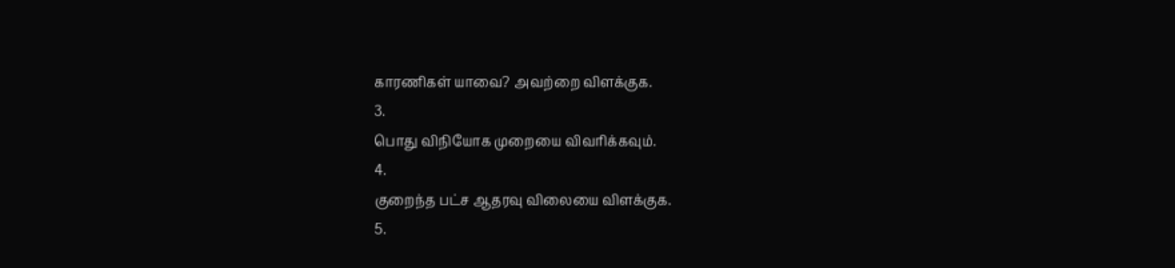காரணிகள் யாவை? அவற்றை விளக்குக.
3.
பொது விநியோக முறையை விவரிக்கவும்.
4.
குறைந்த பட்ச ஆதரவு விலையை விளக்குக.
5.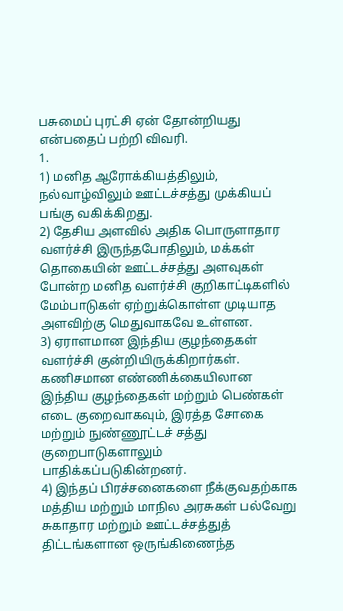பசுமைப் புரட்சி ஏன் தோன்றியது என்பதைப் பற்றி விவரி.
1.
1) மனித ஆரோக்கியத்திலும், நல்வாழ்விலும் ஊட்டச்சத்து முக்கியப் பங்கு வகிக்கிறது.
2) தேசிய அளவில் அதிக பொருளாதார வளர்ச்சி இருந்தபோதிலும், மக்கள் தொகையின் ஊட்டச்சத்து அளவுகள் போன்ற மனித வளர்ச்சி குறிகாட்டிகளில் மேம்பாடுகள் ஏற்றுக்கொள்ள முடியாத அளவிற்கு மெதுவாகவே உள்ளன.
3) ஏராளமான இந்திய குழந்தைகள் வளர்ச்சி குன்றியிருக்கிறார்கள். கணிசமான எண்ணிக்கையிலான இந்திய குழந்தைகள் மற்றும் பெண்கள் எடை குறைவாகவும், இரத்த சோகை மற்றும் நுண்ணூட்டச் சத்து குறைபாடுகளாலும் பாதிக்கப்படுகின்றனர்.
4) இந்தப் பிரச்சனைகளை நீக்குவதற்காக மத்திய மற்றும் மாநில அரசுகள் பல்வேறு சுகாதார மற்றும் ஊட்டச்சத்துத் திட்டங்களான ஒருங்கிணைந்த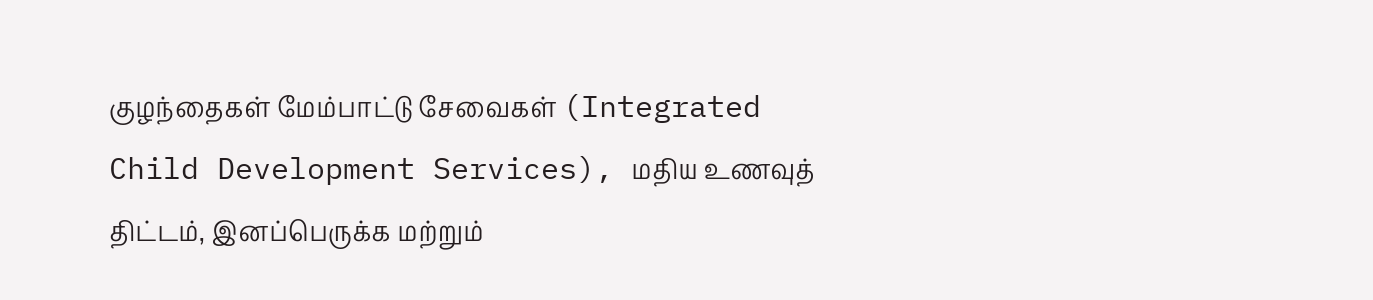குழந்தைகள் மேம்பாட்டு சேவைகள் (Integrated Child Development Services), மதிய உணவுத் திட்டம், இனப்பெருக்க மற்றும்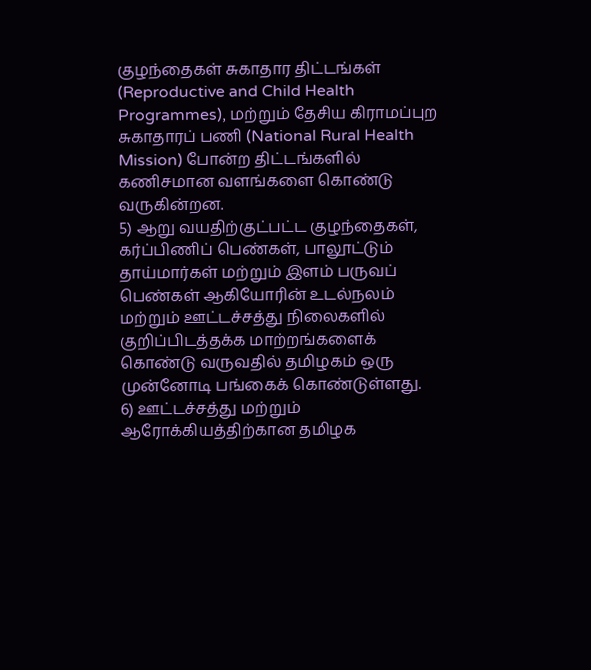குழந்தைகள் சுகாதார திட்டங்கள் (Reproductive and Child Health Programmes), மற்றும் தேசிய கிராமப்புற சுகாதாரப் பணி (National Rural Health Mission) போன்ற திட்டங்களில் கணிசமான வளங்களை கொண்டு வருகின்றன.
5) ஆறு வயதிற்குட்பட்ட குழந்தைகள், கர்ப்பிணிப் பெண்கள், பாலூட்டும் தாய்மார்கள் மற்றும் இளம் பருவப் பெண்கள் ஆகியோரின் உடல்நலம் மற்றும் ஊட்டச்சத்து நிலைகளில் குறிப்பிடத்தக்க மாற்றங்களைக் கொண்டு வருவதில் தமிழகம் ஒரு முன்னோடி பங்கைக் கொண்டுள்ளது.
6) ஊட்டச்சத்து மற்றும் ஆரோக்கியத்திற்கான தமிழக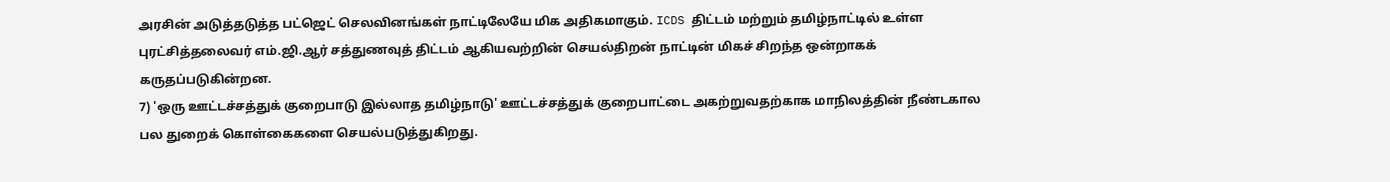அரசின் அடுத்தடுத்த பட்ஜெட் செலவினங்கள் நாட்டிலேயே மிக அதிகமாகும். ICDS திட்டம் மற்றும் தமிழ்நாட்டில் உள்ள புரட்சித்தலைவர் எம்.ஜி.ஆர் சத்துணவுத் திட்டம் ஆகியவற்றின் செயல்திறன் நாட்டின் மிகச் சிறந்த ஒன்றாகக் கருதப்படுகின்றன.
7) 'ஒரு ஊட்டச்சத்துக் குறைபாடு இல்லாத தமிழ்நாடு' ஊட்டச்சத்துக் குறைபாட்டை அகற்றுவதற்காக மாநிலத்தின் நீண்டகால பல துறைக் கொள்கைகளை செயல்படுத்துகிறது.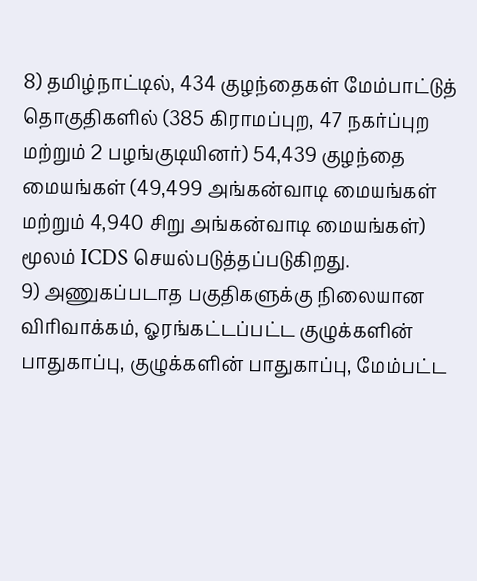8) தமிழ்நாட்டில், 434 குழந்தைகள் மேம்பாட்டுத் தொகுதிகளில் (385 கிராமப்புற, 47 நகர்ப்புற மற்றும் 2 பழங்குடியினர்) 54,439 குழந்தை மையங்கள் (49,499 அங்கன்வாடி மையங்கள் மற்றும் 4,940 சிறு அங்கன்வாடி மையங்கள்) மூலம் ICDS செயல்படுத்தப்படுகிறது.
9) அணுகப்படாத பகுதிகளுக்கு நிலையான விரிவாக்கம், ஓரங்கட்டப்பட்ட குழுக்களின் பாதுகாப்பு, குழுக்களின் பாதுகாப்பு, மேம்பட்ட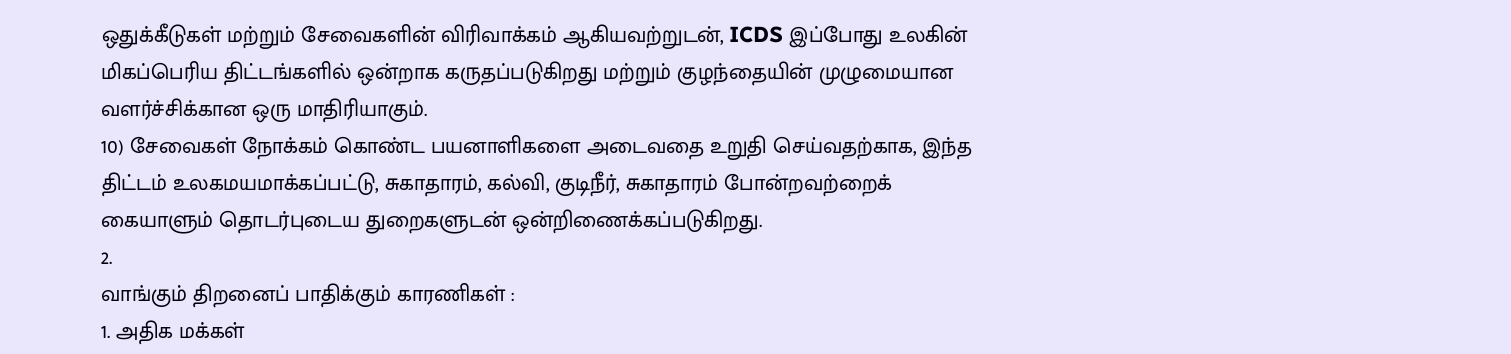ஒதுக்கீடுகள் மற்றும் சேவைகளின் விரிவாக்கம் ஆகியவற்றுடன், ICDS இப்போது உலகின் மிகப்பெரிய திட்டங்களில் ஒன்றாக கருதப்படுகிறது மற்றும் குழந்தையின் முழுமையான வளர்ச்சிக்கான ஒரு மாதிரியாகும்.
10) சேவைகள் நோக்கம் கொண்ட பயனாளிகளை அடைவதை உறுதி செய்வதற்காக, இந்த திட்டம் உலகமயமாக்கப்பட்டு, சுகாதாரம், கல்வி, குடிநீர், சுகாதாரம் போன்றவற்றைக் கையாளும் தொடர்புடைய துறைகளுடன் ஒன்றிணைக்கப்படுகிறது.
2.
வாங்கும் திறனைப் பாதிக்கும் காரணிகள் :
1. அதிக மக்கள்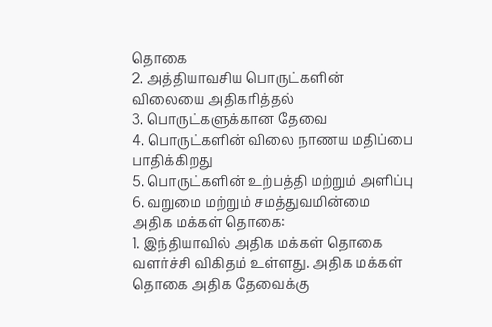தொகை
2. அத்தியாவசிய பொருட்களின் விலையை அதிகரித்தல்
3. பொருட்களுக்கான தேவை
4. பொருட்களின் விலை நாணய மதிப்பை பாதிக்கிறது
5. பொருட்களின் உற்பத்தி மற்றும் அளிப்பு
6. வறுமை மற்றும் சமத்துவமின்மை
அதிக மக்கள் தொகை:
1. இந்தியாவில் அதிக மக்கள் தொகை வளர்ச்சி விகிதம் உள்ளது. அதிக மக்கள் தொகை அதிக தேவைக்கு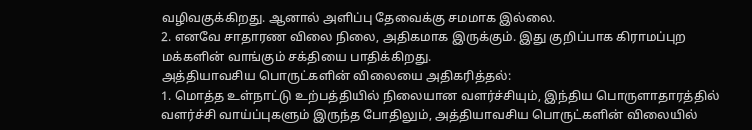வழிவகுக்கிறது. ஆனால் அளிப்பு தேவைக்கு சமமாக இல்லை.
2. எனவே சாதாரண விலை நிலை, அதிகமாக இருக்கும். இது குறிப்பாக கிராமப்புற மக்களின் வாங்கும் சக்தியை பாதிக்கிறது.
அத்தியாவசிய பொருட்களின் விலையை அதிகரித்தல்:
1. மொத்த உள்நாட்டு உற்பத்தியில் நிலையான வளர்ச்சியும், இந்திய பொருளாதாரத்தில் வளர்ச்சி வாய்ப்புகளும் இருந்த போதிலும், அத்தியாவசிய பொருட்களின் விலையில்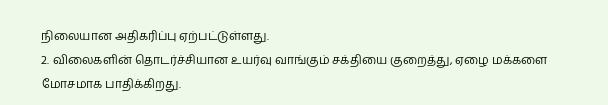நிலையான அதிகரிப்பு ஏற்பட்டுள்ளது.
2. விலைகளின் தொடர்ச்சியான உயர்வு வாங்கும் சக்தியை குறைத்து, ஏழை மக்களை மோசமாக பாதிக்கிறது.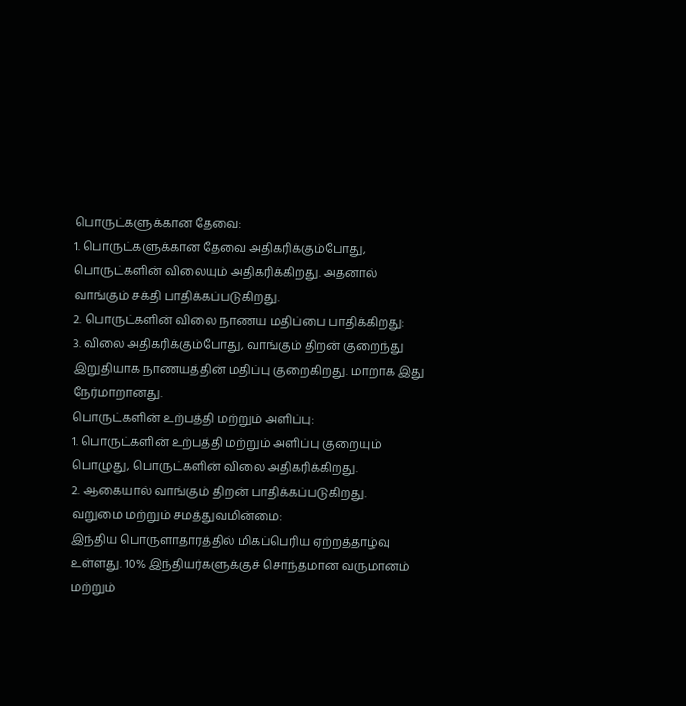பொருட்களுக்கான தேவை:
1. பொருட்களுக்கான தேவை அதிகரிக்கும்போது, பொருட்களின் விலையும் அதிகரிக்கிறது. அதனால் வாங்கும் சக்தி பாதிக்கப்படுகிறது.
2. பொருட்களின் விலை நாணய மதிப்பை பாதிக்கிறது:
3. விலை அதிகரிக்கும்போது, வாங்கும் திறன் குறைந்து இறுதியாக நாணயத்தின் மதிப்பு குறைகிறது. மாறாக இது நேர்மாறானது.
பொருட்களின் உற்பத்தி மற்றும் அளிப்பு:
1. பொருட்களின் உற்பத்தி மற்றும் அளிப்பு குறையும் பொழுது, பொருட்களின் விலை அதிகரிக்கிறது.
2. ஆகையால் வாங்கும் திறன் பாதிக்கப்படுகிறது.
வறுமை மற்றும் சமத்துவமின்மை:
இந்திய பொருளாதாரத்தில் மிகப்பெரிய ஏற்றத்தாழ்வு உள்ளது. 10% இந்தியர்களுக்குச் சொந்தமான வருமானம் மற்றும்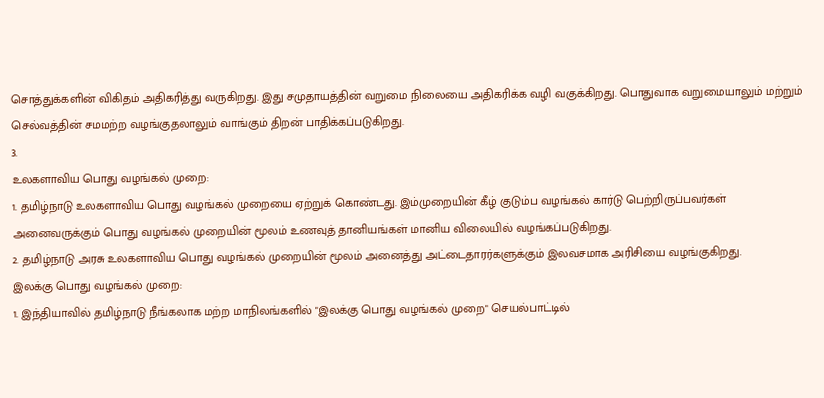சொத்துக்களின் விகிதம் அதிகரித்து வருகிறது. இது சமுதாயத்தின் வறுமை நிலையை அதிகரிக்க வழி வகுக்கிறது. பொதுவாக வறுமையாலும் மற்றும் செல்வத்தின் சமமற்ற வழங்குதலாலும் வாங்கும் திறன் பாதிக்கப்படுகிறது.
3.
உலகளாவிய பொது வழங்கல் முறை:
1. தமிழ்நாடு உலகளாவிய பொது வழங்கல் முறையை ஏற்றுக் கொண்டது. இம்முறையின் கீழ் குடும்ப வழங்கல் கார்டு பெற்றிருப்பவர்கள் அனைவருக்கும் பொது வழங்கல் முறையின் மூலம் உணவுத் தானியங்கள் மானிய விலையில் வழங்கப்படுகிறது.
2. தமிழ்நாடு அரசு உலகளாவிய பொது வழங்கல் முறையின் மூலம் அனைத்து அட்டைதாரர்களுக்கும் இலவசமாக அரிசியை வழங்குகிறது.
இலக்கு பொது வழங்கல் முறை:
1. இந்தியாவில் தமிழ்நாடு நீங்கலாக மற்ற மாநிலங்களில் "இலக்கு பொது வழங்கல் முறை" செயல்பாட்டில்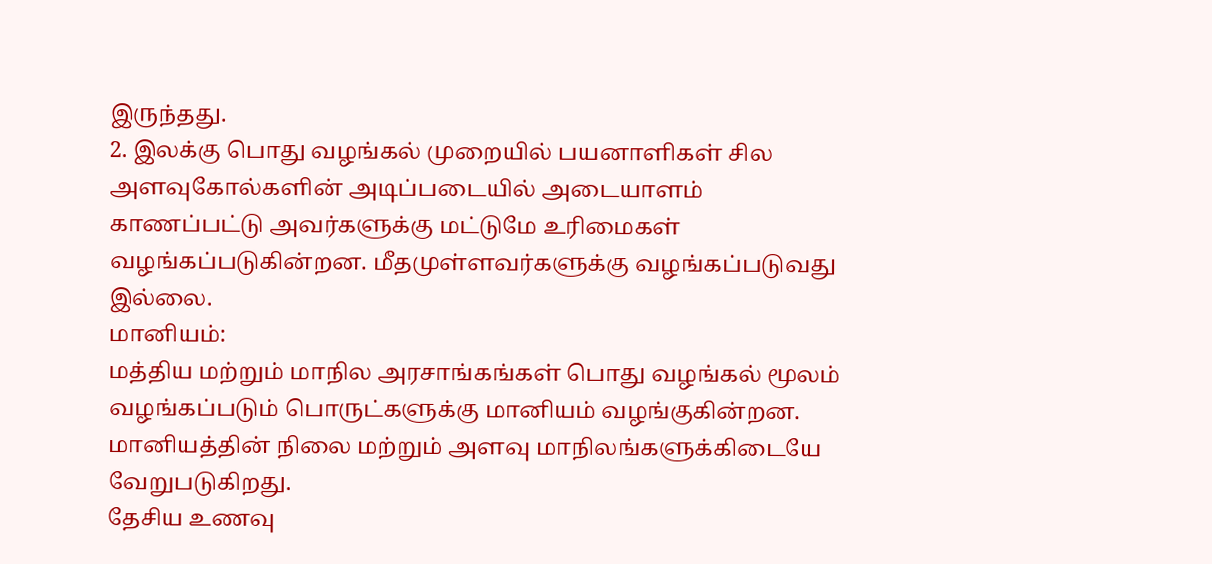இருந்தது.
2. இலக்கு பொது வழங்கல் முறையில் பயனாளிகள் சில அளவுகோல்களின் அடிப்படையில் அடையாளம் காணப்பட்டு அவர்களுக்கு மட்டுமே உரிமைகள் வழங்கப்படுகின்றன. மீதமுள்ளவர்களுக்கு வழங்கப்படுவது இல்லை.
மானியம்:
மத்திய மற்றும் மாநில அரசாங்கங்கள் பொது வழங்கல் மூலம் வழங்கப்படும் பொருட்களுக்கு மானியம் வழங்குகின்றன. மானியத்தின் நிலை மற்றும் அளவு மாநிலங்களுக்கிடையே வேறுபடுகிறது.
தேசிய உணவு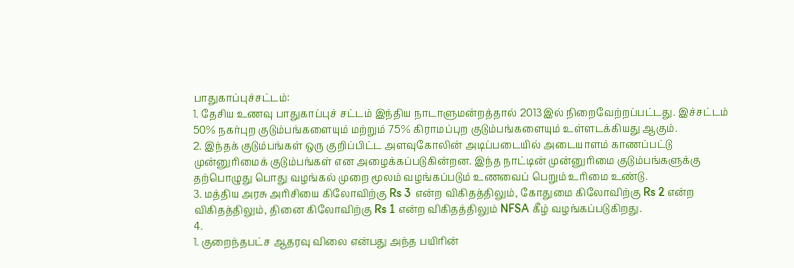பாதுகாப்புச்சட்டம்:
1. தேசிய உணவு பாதுகாப்புச் சட்டம் இந்திய நாடாளுமன்றத்தால் 2013இல் நிறைவேற்றப்பட்டது. இச்சட்டம் 50% நகர்புற குடும்பங்களையும் மற்றும் 75% கிராமப்புற குடும்பங்களையும் உள்ளடக்கியது ஆகும்.
2. இந்தக் குடும்பங்கள் ஒரு குறிப்பிட்ட அளவுகோலின் அடிப்படையில் அடையாளம் காணப்பட்டு முன்னுரிமைக் குடும்பங்கள் என அழைக்கப்படுகின்றன. இந்த நாட்டின் முன்னுரிமை குடும்பங்களுக்கு தற்பொழுது பொது வழங்கல் முறை மூலம் வழங்கப்படும் உணவைப் பெறும் உரிமை உண்டு.
3. மத்திய அரசு அரிசியை கிலோவிற்கு Rs 3 என்ற விகிதத்திலும், கோதுமை கிலோவிற்கு Rs 2 என்ற விகிதத்திலும், தினை கிலோவிற்கு Rs 1 என்ற விகிதத்திலும் NFSA கீழ் வழங்கப்படுகிறது.
4.
1. குறைந்தபட்ச ஆதரவு விலை என்பது அந்த பயிரின்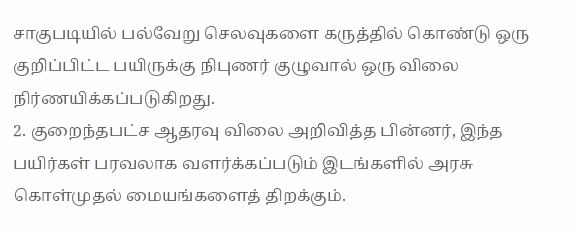சாகுபடியில் பல்வேறு செலவுகளை கருத்தில் கொண்டு ஒரு குறிப்பிட்ட பயிருக்கு நிபுணர் குழுவால் ஒரு விலை நிர்ணயிக்கப்படுகிறது.
2. குறைந்தபட்ச ஆதரவு விலை அறிவித்த பின்னர், இந்த பயிர்கள் பரவலாக வளர்க்கப்படும் இடங்களில் அரசு கொள்முதல் மையங்களைத் திறக்கும்.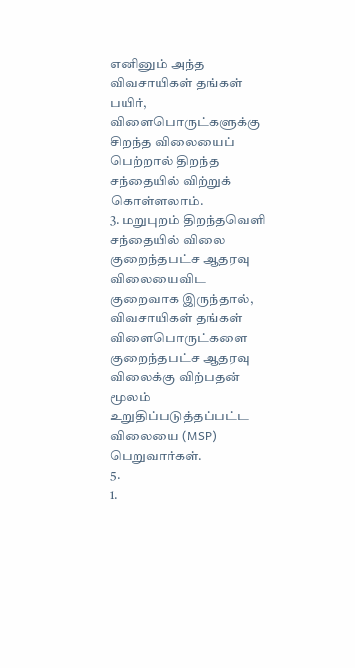எனினும் அந்த விவசாயிகள் தங்கள் பயிர், விளைபொருட்களுக்கு சிறந்த விலையைப் பெற்றால் திறந்த சந்தையில் விற்றுக் கொள்ளலாம்.
3. மறுபுறம் திறந்தவெளி சந்தையில் விலை குறைந்தபட்ச ஆதரவு விலையைவிட குறைவாக இருந்தால், விவசாயிகள் தங்கள் விளைபொருட்களை குறைந்தபட்ச ஆதரவு விலைக்கு விற்பதன் மூலம் உறுதிப்படுத்தப்பட்ட விலையை (MSP) பெறுவார்கள்.
5.
1.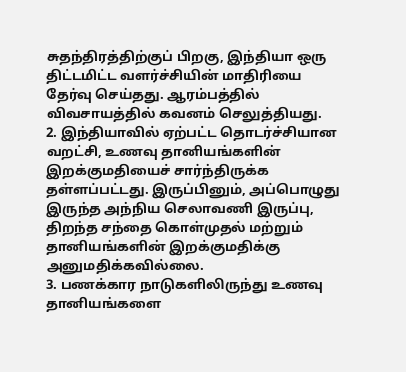சுதந்திரத்திற்குப் பிறகு, இந்தியா ஒரு திட்டமிட்ட வளர்ச்சியின் மாதிரியை தேர்வு செய்தது. ஆரம்பத்தில் விவசாயத்தில் கவனம் செலுத்தியது.
2. இந்தியாவில் ஏற்பட்ட தொடர்ச்சியான வறட்சி, உணவு தானியங்களின் இறக்குமதியைச் சார்ந்திருக்க தள்ளப்பட்டது. இருப்பினும், அப்பொழுது இருந்த அந்நிய செலாவணி இருப்பு, திறந்த சந்தை கொள்முதல் மற்றும் தானியங்களின் இறக்குமதிக்கு அனுமதிக்கவில்லை.
3. பணக்கார நாடுகளிலிருந்து உணவு தானியங்களை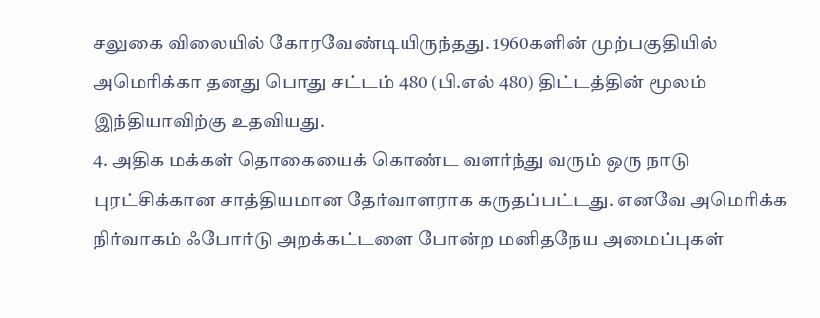சலுகை விலையில் கோரவேண்டியிருந்தது. 1960களின் முற்பகுதியில் அமெரிக்கா தனது பொது சட்டம் 480 (பி.எல் 480) திட்டத்தின் மூலம் இந்தியாவிற்கு உதவியது.
4. அதிக மக்கள் தொகையைக் கொண்ட வளர்ந்து வரும் ஒரு நாடு புரட்சிக்கான சாத்தியமான தேர்வாளராக கருதப்பட்டது. எனவே அமெரிக்க நிர்வாகம் ஃபோர்டு அறக்கட்டளை போன்ற மனிதநேய அமைப்புகள்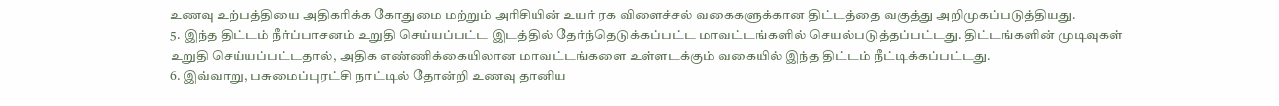உணவு உற்பத்தியை அதிகரிக்க கோதுமை மற்றும் அரிசியின் உயர் ரக விளைச்சல் வகைகளுக்கான திட்டத்தை வகுத்து அறிமுகப்படுத்தியது.
5. இந்த திட்டம் நீர்ப்பாசனம் உறுதி செய்யப்பட்ட இடத்தில் தேர்ந்தெடுக்கப்பட்ட மாவட்டங்களில் செயல்படுத்தப்பட்டது. திட்டங்களின் முடிவுகள் உறுதி செய்யப்பட்டதால், அதிக எண்ணிக்கையிலான மாவட்டங்களை உள்ளடக்கும் வகையில் இந்த திட்டம் நீட்டிக்கப்பட்டது.
6. இவ்வாறு, பசுமைப்புரட்சி நாட்டில் தோன்றி உணவு தானிய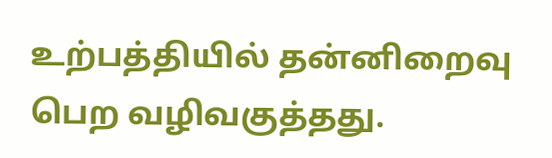உற்பத்தியில் தன்னிறைவு பெற வழிவகுத்தது.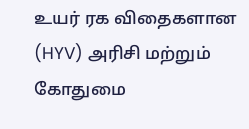உயர் ரக விதைகளான (HYV) அரிசி மற்றும் கோதுமை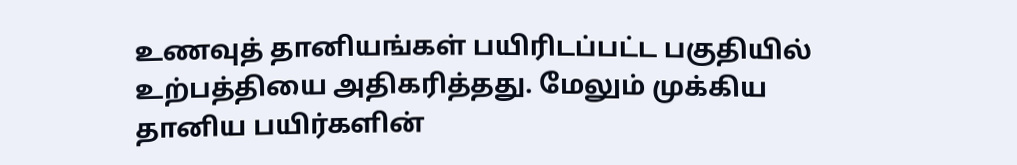உணவுத் தானியங்கள் பயிரிடப்பட்ட பகுதியில் உற்பத்தியை அதிகரித்தது. மேலும் முக்கிய தானிய பயிர்களின்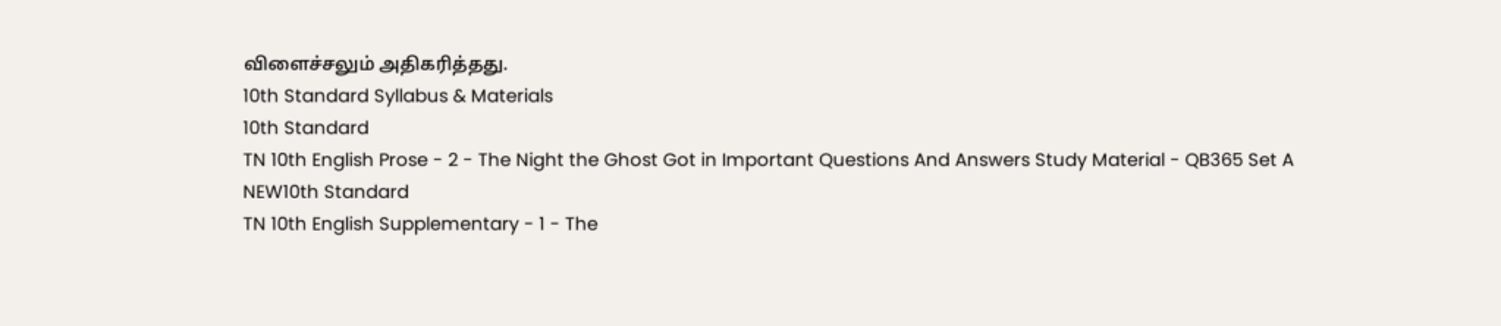விளைச்சலும் அதிகரித்தது.
10th Standard Syllabus & Materials
10th Standard
TN 10th English Prose - 2 - The Night the Ghost Got in Important Questions And Answers Study Material - QB365 Set A
NEW10th Standard
TN 10th English Supplementary - 1 - The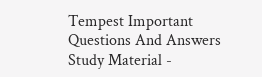Tempest Important Questions And Answers Study Material -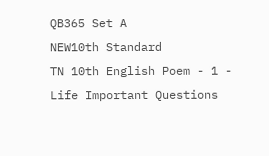QB365 Set A
NEW10th Standard
TN 10th English Poem - 1 - Life Important Questions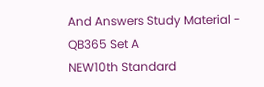And Answers Study Material - QB365 Set A
NEW10th Standard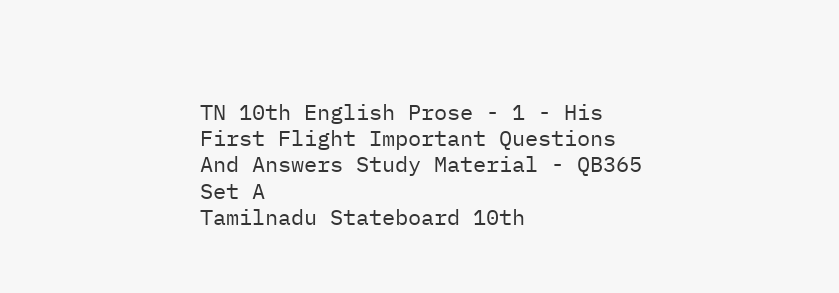TN 10th English Prose - 1 - His First Flight Important Questions And Answers Study Material - QB365 Set A
Tamilnadu Stateboard 10th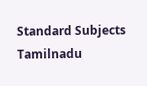Standard Subjects
Tamilnadu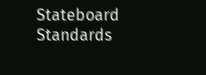Stateboard Standards